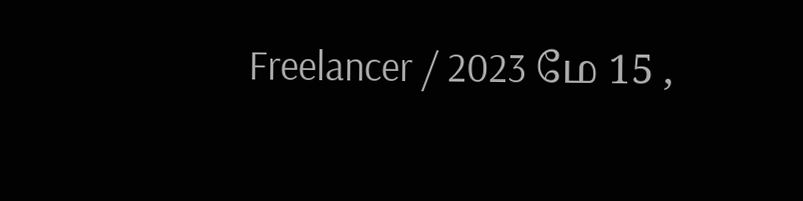Freelancer / 2023 மே 15 ,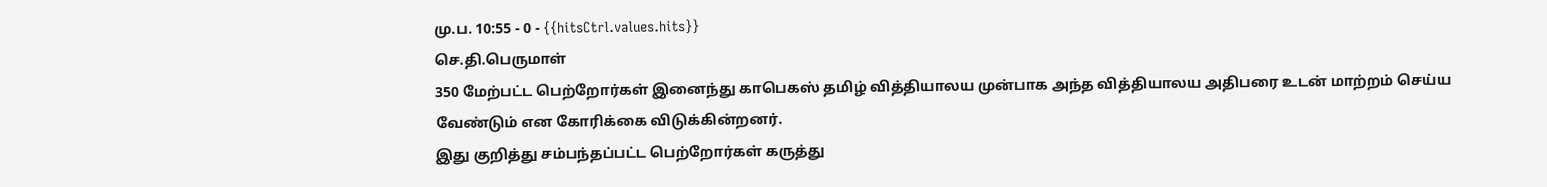மு.ப. 10:55 - 0 - {{hitsCtrl.values.hits}}
செ.தி.பெருமாள்
350 மேற்பட்ட பெற்றோர்கள் இனைந்து காபெகஸ் தமிழ் வித்தியாலய முன்பாக அந்த வித்தியாலய அதிபரை உடன் மாற்றம் செய்ய வேண்டும் என கோரிக்கை விடுக்கின்றனர்.
இது குறித்து சம்பந்தப்பட்ட பெற்றோர்கள் கருத்து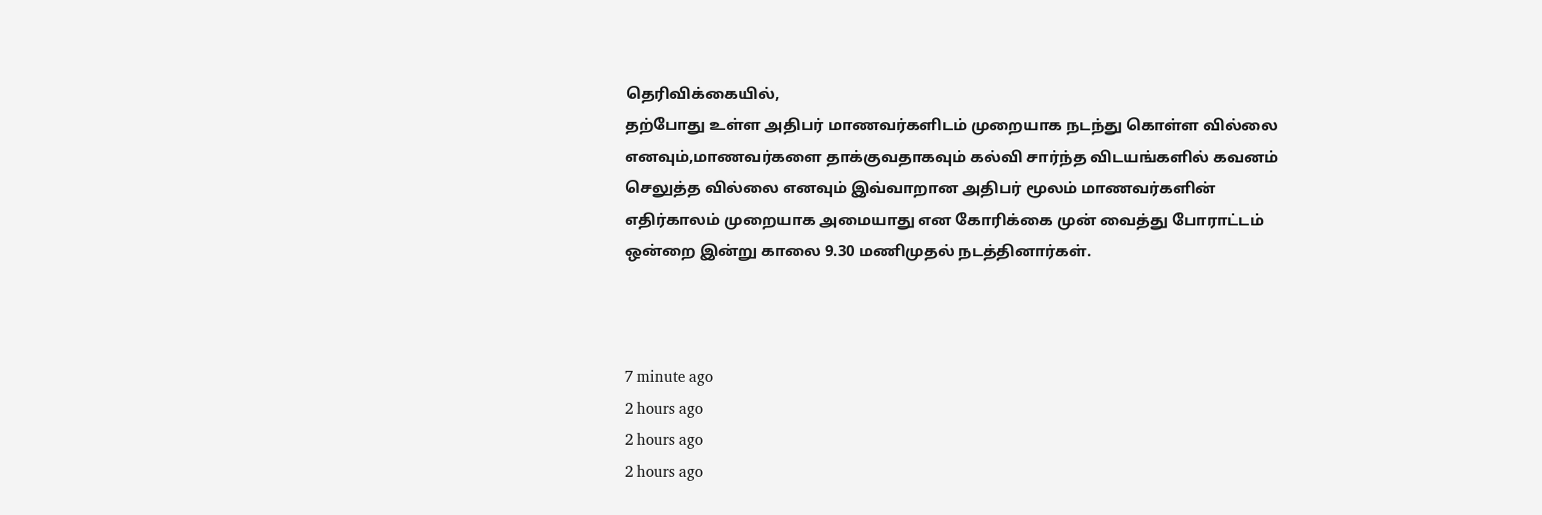தெரிவிக்கையில்,
தற்போது உள்ள அதிபர் மாணவர்களிடம் முறையாக நடந்து கொள்ள வில்லை எனவும்,மாணவர்களை தாக்குவதாகவும் கல்வி சார்ந்த விடயங்களில் கவனம் செலுத்த வில்லை எனவும் இவ்வாறான அதிபர் மூலம் மாணவர்களின் எதிர்காலம் முறையாக அமையாது என கோரிக்கை முன் வைத்து போராட்டம் ஒன்றை இன்று காலை 9.30 மணிமுதல் நடத்தினார்கள்.



7 minute ago
2 hours ago
2 hours ago
2 hours ago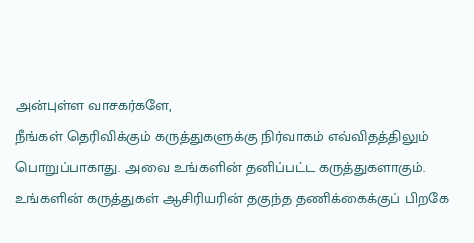அன்புள்ள வாசகர்களே,
நீங்கள் தெரிவிக்கும் கருத்துகளுக்கு நிர்வாகம் எவ்விதத்திலும் பொறுப்பாகாது. அவை உங்களின் தனிப்பட்ட கருத்துகளாகும். உங்களின் கருத்துகள் ஆசிரியரின் தகுந்த தணிக்கைக்குப் பிறகே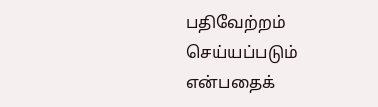பதிவேற்றம் செய்யப்படும் என்பதைக்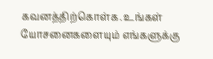கவனத்திற்கொள்க. உங்கள் யோசனைகளையும் எங்களுக்கு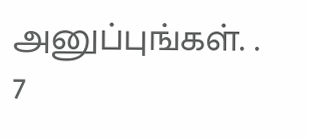அனுப்புங்கள். .
7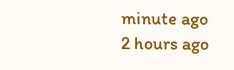minute ago
2 hours ago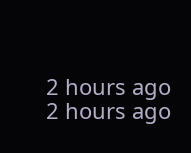2 hours ago
2 hours ago